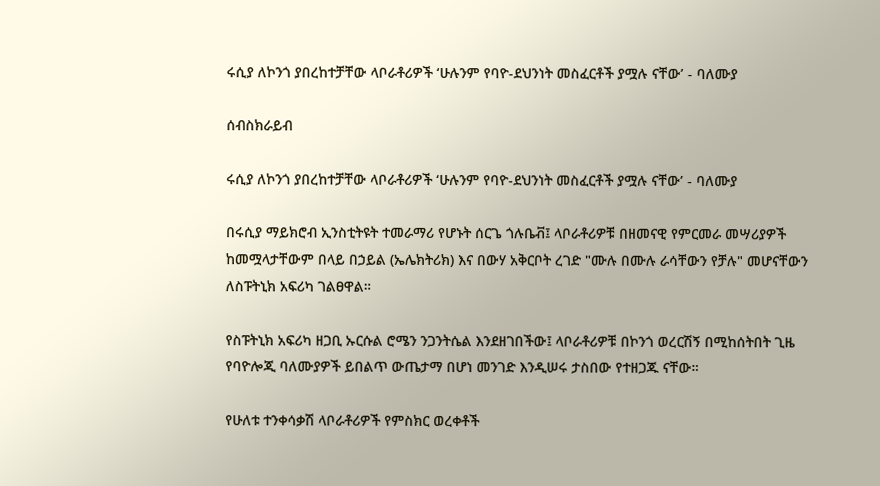ሩሲያ ለኮንጎ ያበረከተቻቸው ላቦራቶሪዎች ‘ሁሉንም የባዮ-ደህንነት መስፈርቶች ያሟሉ ናቸው’ - ባለሙያ

ሰብስክራይብ

ሩሲያ ለኮንጎ ያበረከተቻቸው ላቦራቶሪዎች ‘ሁሉንም የባዮ-ደህንነት መስፈርቶች ያሟሉ ናቸው’ - ባለሙያ

በሩሲያ ማይክሮብ ኢንስቲትዩት ተመራማሪ የሆኑት ሰርጌ ጎሉቤቭ፤ ላቦራቶሪዎቹ በዘመናዊ የምርመራ መሣሪያዎች ከመሟላታቸውም በላይ በኃይል (ኤሌክትሪክ) እና በውሃ አቅርቦት ረገድ "ሙሉ በሙሉ ራሳቸውን የቻሉ" መሆናቸውን ለስፑትኒክ አፍሪካ ገልፀዋል።

የስፑትኒክ አፍሪካ ዘጋቢ ኡርሱል ሮሜን ንጋንትሴል እንደዘገበችው፤ ላቦራቶሪዎቹ በኮንጎ ወረርሽኝ በሚከሰትበት ጊዜ የባዮሎጂ ባለሙያዎች ይበልጥ ውጤታማ በሆነ መንገድ እንዲሠሩ ታስበው የተዘጋጁ ናቸው።

የሁለቱ ተንቀሳቃሽ ላቦራቶሪዎች የምስክር ወረቀቶች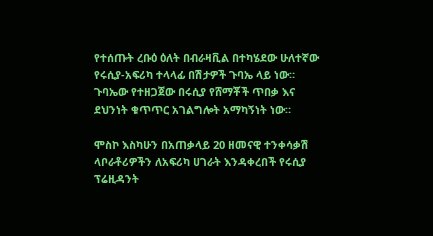የተሰጡት ረቡዕ ዕለት በብራዛቪል በተካሄደው ሁለተኛው የሩሲያ-አፍሪካ ተላላፊ በሽታዎች ጉባኤ ላይ ነው። ጉባኤው የተዘጋጀው በሩሲያ የሸማቾች ጥበቃ እና ደህንነት ቁጥጥር አገልግሎት አማካኝነት ነው።

ሞስኮ እስካሁን በአጠቃላይ 20 ዘመናዊ ተንቀሳቃሽ ላቦራቶሪዎችን ለአፍሪካ ሀገራት እንዳቀረበች የሩሲያ ፕሬዚዳንት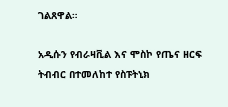ገልጸዋል።

አዲሱን የብራዛቪል እና ሞስኮ የጤና ዘርፍ ትብብር በተመለከተ የስፑትኒክ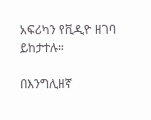አፍሪካን የቪዲዮ ዘገባ ይከታተሉ።

በእንግሊዘኛ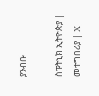ያንብቡ

ስፑትኒክ ኢትዮጵያ | መተግበሪያ | X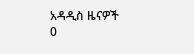አዳዲስ ዜናዎች
0